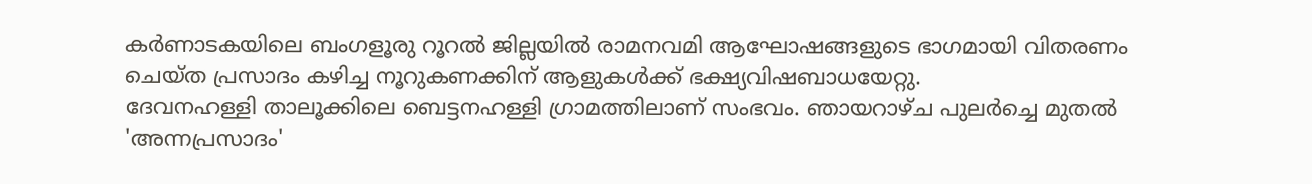കർണാടകയിലെ ബംഗളൂരു റൂറൽ ജില്ലയിൽ രാമനവമി ആഘോഷങ്ങളുടെ ഭാഗമായി വിതരണം ചെയ്ത പ്രസാദം കഴിച്ച നൂറുകണക്കിന് ആളുകൾക്ക് ഭക്ഷ്യവിഷബാധയേറ്റു.
ദേവനഹള്ളി താലൂക്കിലെ ബെട്ടനഹള്ളി ഗ്രാമത്തിലാണ് സംഭവം. ഞായറാഴ്ച പുലർച്ചെ മുതൽ 'അന്നപ്രസാദം'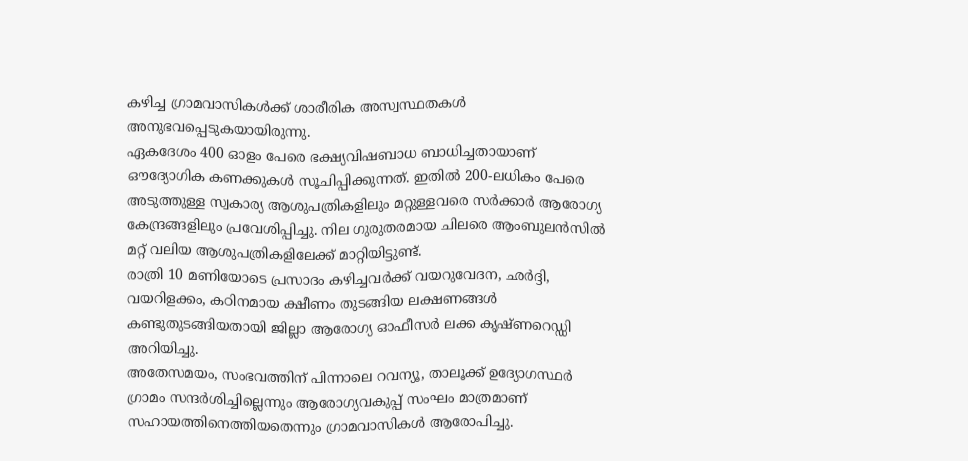കഴിച്ച ഗ്രാമവാസികൾക്ക് ശാരീരിക അസ്വസ്ഥതകൾ അനുഭവപ്പെടുകയായിരുന്നു.
ഏകദേശം 400 ഓളം പേരെ ഭക്ഷ്യവിഷബാധ ബാധിച്ചതായാണ് ഔദ്യോഗിക കണക്കുകൾ സൂചിപ്പിക്കുന്നത്. ഇതിൽ 200-ലധികം പേരെ അടുത്തുള്ള സ്വകാര്യ ആശുപത്രികളിലും മറ്റുള്ളവരെ സർക്കാർ ആരോഗ്യ കേന്ദ്രങ്ങളിലും പ്രവേശിപ്പിച്ചു. നില ഗുരുതരമായ ചിലരെ ആംബുലൻസിൽ മറ്റ് വലിയ ആശുപത്രികളിലേക്ക് മാറ്റിയിട്ടുണ്ട്.
രാത്രി 10 മണിയോടെ പ്രസാദം കഴിച്ചവർക്ക് വയറുവേദന, ഛർദ്ദി, വയറിളക്കം, കഠിനമായ ക്ഷീണം തുടങ്ങിയ ലക്ഷണങ്ങൾ കണ്ടുതുടങ്ങിയതായി ജില്ലാ ആരോഗ്യ ഓഫീസർ ലക്ക കൃഷ്ണറെഡ്ഡി അറിയിച്ചു.
അതേസമയം, സംഭവത്തിന് പിന്നാലെ റവന്യൂ, താലൂക്ക് ഉദ്യോഗസ്ഥർ ഗ്രാമം സന്ദർശിച്ചില്ലെന്നും ആരോഗ്യവകുപ്പ് സംഘം മാത്രമാണ് സഹായത്തിനെത്തിയതെന്നും ഗ്രാമവാസികൾ ആരോപിച്ചു.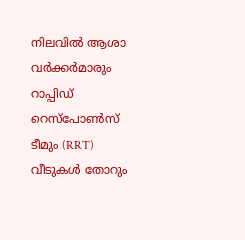നിലവിൽ ആശാ വർക്കർമാരും റാപ്പിഡ് റെസ്പോൺസ് ടീമും (RRT) വീടുകൾ തോറും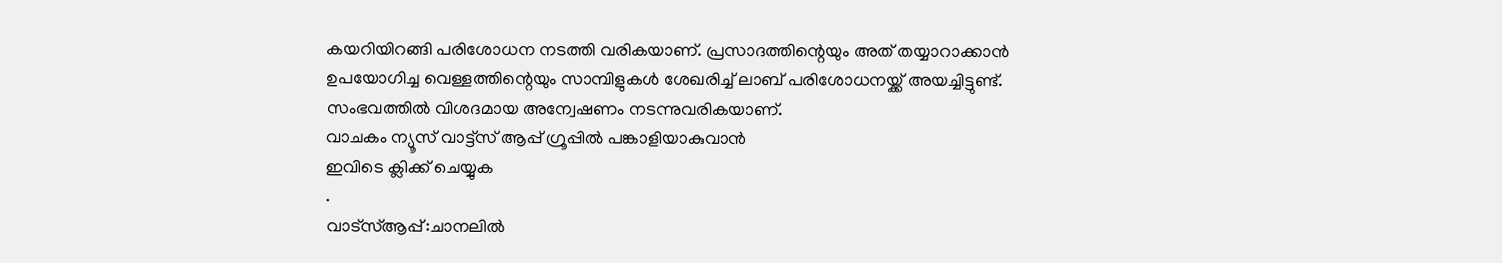കയറിയിറങ്ങി പരിശോധന നടത്തി വരികയാണ്. പ്രസാദത്തിന്റെയും അത് തയ്യാറാക്കാൻ ഉപയോഗിച്ച വെള്ളത്തിന്റെയും സാമ്പിളുകൾ ശേഖരിച്ച് ലാബ് പരിശോധനയ്ക്ക് അയച്ചിട്ടുണ്ട്. സംഭവത്തിൽ വിശദമായ അന്വേഷണം നടന്നുവരികയാണ്.
വാചകം ന്യൂസ് വാട്ട്സ് ആപ്പ് ഗ്രൂപ്പിൽ പങ്കാളിയാകുവാൻ
ഇവിടെ ക്ലിക്ക് ചെയ്യുക
.
വാട്സ്ആപ്പ്:ചാനലിൽ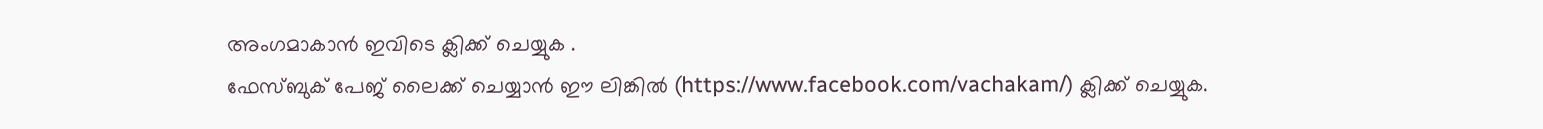അംഗമാകാൻ ഇവിടെ ക്ലിക്ക് ചെയ്യുക .
ഫേസ്ബുക് പേജ് ലൈക്ക് ചെയ്യാൻ ഈ ലിങ്കിൽ (https://www.facebook.com/vachakam/) ക്ലിക്ക് ചെയ്യുക.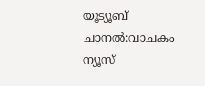യൂട്യൂബ് ചാനൽ:വാചകം ന്യൂസ്